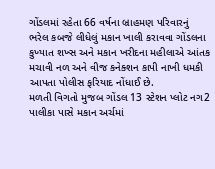ગોંડલમાં રહેતા 66 વર્ષના બ્રાહમણ પરિવારનું ભરેલ કબજે લીધેલું મકાન ખાલી કરાવવા ગોંડલના કુખ્યાત શખ્સ અને મકાન ખરીદના મહીલાએ આંતક મચાવી નળ અને વીજ કનેક્શન કાપી નાખી ધમકી આપતા પોલીસ ફરિયાદ નોંધાઈ છે.
મળતી વિગતો મુજબ ગોંડલ 13 સ્ટેશન પ્લોટ નગ2 પાલીકા પાસે મકાન અર્ચમાં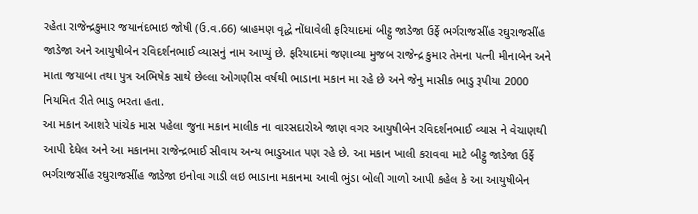રહેતા રાજેન્દ્રકુમાર જયાનંદભાઇ જોષી (ઉ.વ.66) બ્રાહમણ વૃદ્ધે નોંધાવેલી ફરિયાદમાં બીટ્ટુ જાડેજા ઉર્ફે ભર્ગરાજસીંહ રઘુરાજસીંહ જાડેજા અને આયુષીબેન રવિદર્શનભાઈ વ્યાસનું નામ આપ્યું છે. ફરિયાદમાં જણાવ્યા મુજબ રાજેન્દ્ર કુમાર તેમના પત્ની મીનાબેન અને માતા જયાબા તથા પુત્ર અભિષેક સાથે છેલ્લા ઓગણીસ વર્ષથી ભાડાના મકાન મા રહે છે અને જેનુ માસીક ભાડુ રૂપીયા 2000 નિયમિત રીતે ભાડુ ભરતા હતા.
આ મકાન આશરે પાંચેક માસ પહેલા જુના મકાન માલીક ના વારસદારોએ જાણ વગર આયુષીબેન રવિદર્શનભાઈ વ્યાસ ને વેચાણથી આપી દેધેલ અને આ મકાનમા રાજેન્દ્રભાઈ સીવાય અન્ય ભાડુઆત પણ રહે છે. આ મકાન ખાલી કરાવવા માટે બીટ્ટુ જાડેજા ઉર્ફે ભર્ગરાજસીંહ રઘુરાજસીંહ જાડેજા ઇનોવા ગાડી લઇ ભાડાના મકાનમા આવી ભુંડા બોલી ગાળો આપી કહેલ કે આ આયુષીબેન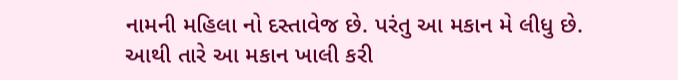નામની મહિલા નો દસ્તાવેજ છે. પરંતુ આ મકાન મે લીધુ છે.
આથી તારે આ મકાન ખાલી કરી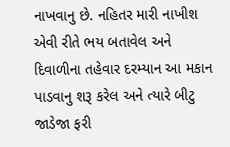નાખવાનુ છે. નહિતર મારી નાખીશ એવી રીતે ભય બતાવેલ અને દિવાળીના તહેવાર દરમ્યાન આ મકાન પાડવાનુ શરૂ કરેલ અને ત્યારે બીટુ જાડેજા ફરી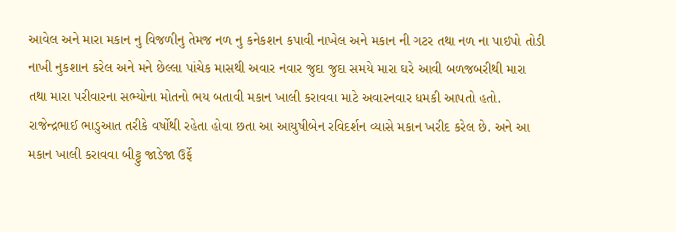આવેલ અને મારા મકાન નુ વિજળીનુ તેમજ નળ નુ કનેકશન કપાવી નાખેલ અને મકાન ની ગટર તથા નળ ના પાઇપો તોડી નાખી નુકશાન કરેલ અને મને છેલ્લા પાંચેક માસથી અવાર નવાર જુદા જુદા સમયે મારા ઘરે આવી બળજબરીથી મારા તથા મારા પરીવારના સભ્યોના મોતનો ભય બતાવી મકાન ખાલી કરાવવા માટે અવારનવાર ધમકી આપતો હતો.
રાજેન્દ્રભાઈ ભાડુઆત તરીકે વર્ષોથી રહેતા હોવા છતા આ આયુષીબેન રવિદર્શન વ્યાસે મકાન ખરીદ કરેલ છે. અને આ મકાન ખાલી કરાવવા બીટ્ટુ જાડેજા ઉર્ફે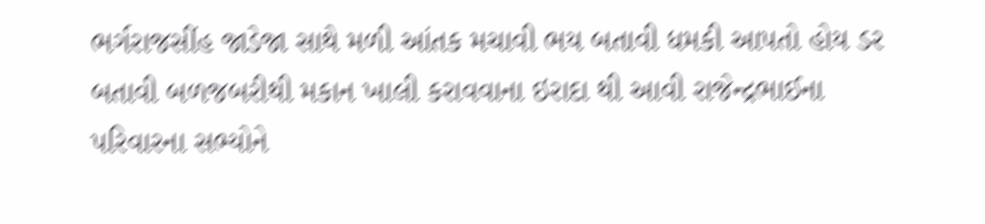ભર્ગરાજસીંહ જાડેજા સાથે મળી આંતક મચાવી ભય બતાવી ધમકી આપતો હોય ડર બતાવી બળજબરીથી મકાન ખાલી કરાવવાના ઇરાદા થી આવી રાજેન્દ્રભાઈના પરિવારના સભ્યોને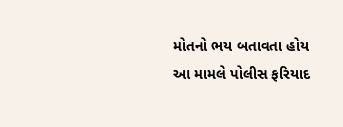મોતનો ભય બતાવતા હોય આ મામલે પોલીસ ફરિયાદ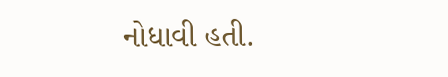નોધાવી હતી.